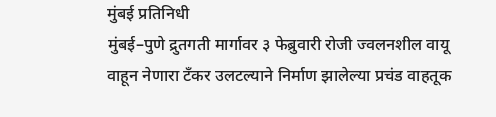मुंबई प्रतिनिधी
मुंबई–पुणे द्रुतगती मार्गावर ३ फेब्रुवारी रोजी ज्वलनशील वायू वाहून नेणारा टँकर उलटल्याने निर्माण झालेल्या प्रचंड वाहतूक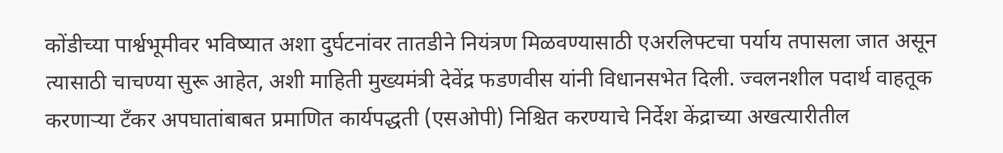कोंडीच्या पार्श्वभूमीवर भविष्यात अशा दुर्घटनांवर तातडीने नियंत्रण मिळवण्यासाठी एअरलिफ्टचा पर्याय तपासला जात असून त्यासाठी चाचण्या सुरू आहेत, अशी माहिती मुख्यमंत्री देवेंद्र फडणवीस यांनी विधानसभेत दिली. ज्वलनशील पदार्थ वाहतूक करणाऱ्या टँकर अपघातांबाबत प्रमाणित कार्यपद्धती (एसओपी) निश्चित करण्याचे निर्देश केंद्राच्या अखत्यारीतील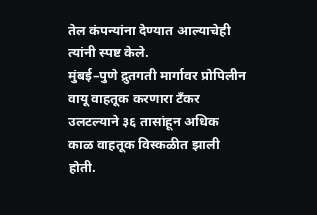तेल कंपन्यांना देण्यात आल्याचेही त्यांनी स्पष्ट केले.
मुंबई–पुणे द्रुतगती मार्गावर प्रोपिलीन वायू वाहतूक करणारा टँकर उलटल्याने ३६ तासांहून अधिक काळ वाहतूक विस्कळीत झाली होती.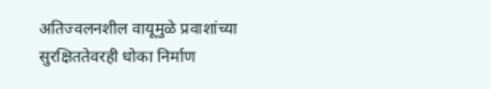अतिज्वलनशील वायूमुळे प्रवाशांच्या सुरक्षिततेवरही धोका निर्माण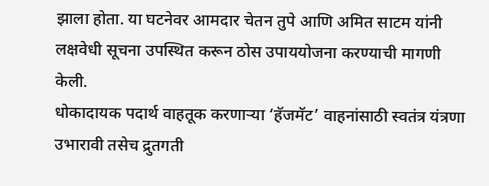झाला होता. या घटनेवर आमदार चेतन तुपे आणि अमित साटम यांनी लक्षवेधी सूचना उपस्थित करून ठोस उपाययोजना करण्याची मागणी केली.
धोकादायक पदार्थ वाहतूक करणाऱ्या ‘हॅजमॅट’ वाहनांसाठी स्वतंत्र यंत्रणा उभारावी तसेच द्रुतगती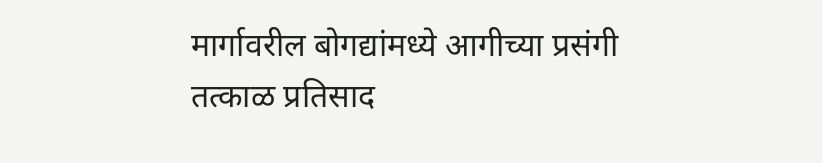मार्गावरील बोगद्यांमध्ये आगीच्या प्रसंगी तत्काळ प्रतिसाद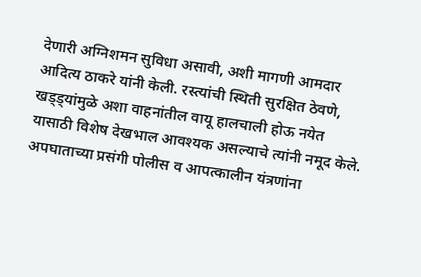देणारी अग्निशमन सुविधा असावी, अशी मागणी आमदार आदित्य ठाकरे यांनी केली. रस्त्यांची स्थिती सुरक्षित ठेवणे, खड्ड्यांमुळे अशा वाहनांतील वायू हालचाली होऊ नयेत यासाठी विशेष देखभाल आवश्यक असल्याचे त्यांनी नमूद केले.
अपघाताच्या प्रसंगी पोलीस व आपत्कालीन यंत्रणांना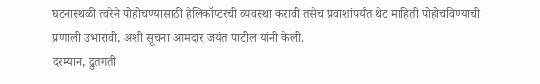घटनास्थळी त्वरेने पोहोचण्यासाठी हेलिकॉप्टरची व्यवस्था करावी तसेच प्रवाशांपर्यंत थेट माहिती पोहोचविण्याची प्रणाली उभारावी, अशी सूचना आमदार जयंत पाटील यांनी केली.
दरम्यान, द्रुतगती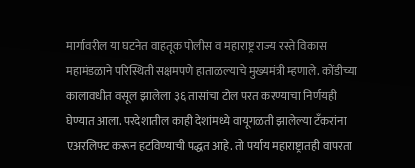मार्गावरील या घटनेत वाहतूक पोलीस व महाराष्ट्र राज्य रस्ते विकास महामंडळाने परिस्थिती सक्षमपणे हाताळल्याचे मुख्यमंत्री म्हणाले. कोंडीच्या कालावधीत वसूल झालेला ३६ तासांचा टोल परत करण्याचा निर्णयही घेण्यात आला. परदेशातील काही देशांमध्ये वायूगळती झालेल्या टँकरांना एअरलिफ्ट करून हटविण्याची पद्धत आहे. तो पर्याय महाराष्ट्रातही वापरता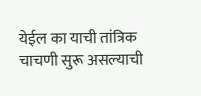येईल का याची तांत्रिक चाचणी सुरू असल्याची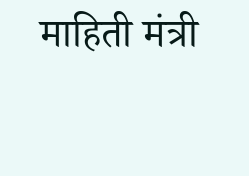माहिती मंत्री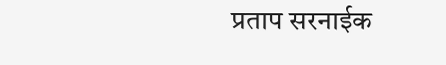प्रताप सरनाईक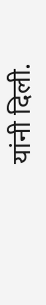यांनी दिली.